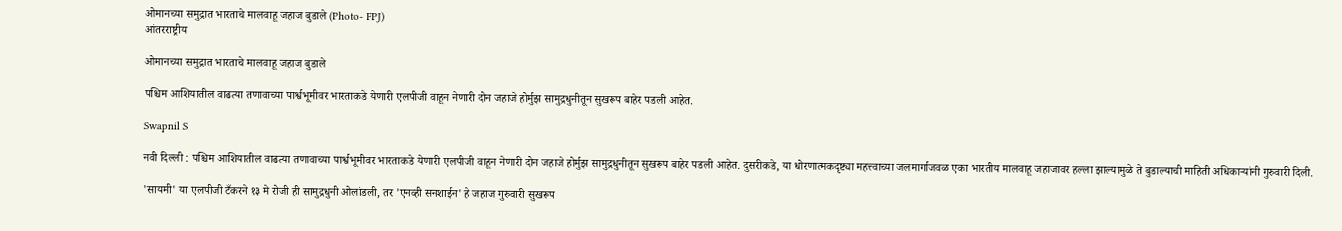ओमानच्या समुद्रात भारताचे मालवाहू जहाज बुडाले (Photo- FPJ)
आंतरराष्ट्रीय

ओमानच्या समुद्रात भारताचे मालवाहू जहाज बुडाले

पश्चिम आशियातील वाढत्या तणावाच्या पार्श्वभूमीवर भारताकडे येणारी एलपीजी वाहून नेणारी दोन जहाजे होर्मुझ सामुद्रधुनीतून सुखरूप बाहेर पडली आहेत.

Swapnil S

नवी दिल्ली : पश्चिम आशियातील वाढत्या तणावाच्या पार्श्वभूमीवर भारताकडे येणारी एलपीजी वाहून नेणारी दोन जहाजे होर्मुझ सामुद्रधुनीतून सुखरूप बाहेर पडली आहेत. दुसरीकडे, या धोरणात्मकदृष्ट्या महत्त्वाच्या जलमार्गाजवळ एका भारतीय मालवाहू जहाजावर हल्ला झाल्यामुळे ते बुडाल्याची माहिती अधिकाऱ्यांनी गुरुवारी दिली.

'सायमी' या एलपीजी टँकरने १३ मे रोजी ही सामुद्रधुनी ओलांडली, तर 'एनव्ही सनशाईन' हे जहाज गुरुवारी सुखरूप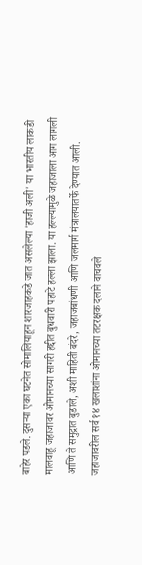बाहेर पडले. दुसऱ्या एका घटनेत सोमालियाहून शारजाहकडे जात असलेल्या 'हाजी अली' या भारतीय लाकडी मालवाहू जहाजावर ओमानच्या सागरी हद्दीत बुधवारी पहाटे हल्ला झाला. या हल्ल्यामुळे जहाजाला आग लागली आणि ते समुद्रात बुडाले, अशी माहिती बंदरे, जहाजबांधणी आणि जलमार्ग मंत्रालयातर्फे देण्यात आली. जहाजावरील सर्व १४ खलाशांना ओमानच्या तटरक्षक दलाने वाचवले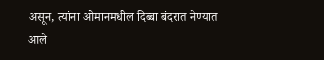असून, त्यांना ओमानमधील दिब्बा बंदरात नेण्यात आले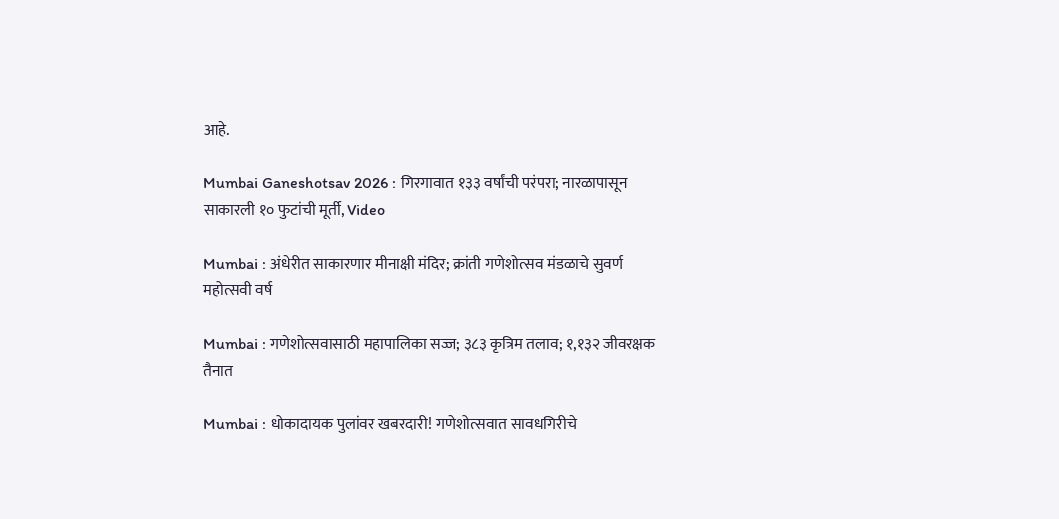आहे.

Mumbai Ganeshotsav 2026 : गिरगावात १३३ वर्षांची परंपरा; नारळापासून साकारली १० फुटांची मूर्ती, Video

Mumbai : अंधेरीत साकारणार मीनाक्षी मंदिर; क्रांती गणेशोत्सव मंडळाचे सुवर्ण महोत्सवी वर्ष

Mumbai : गणेशोत्सवासाठी महापालिका सज्ज; ३८३ कृत्रिम तलाव; १,१३२ जीवरक्षक तैनात

Mumbai : धोकादायक पुलांवर खबरदारी! गणेशोत्सवात सावधगिरीचे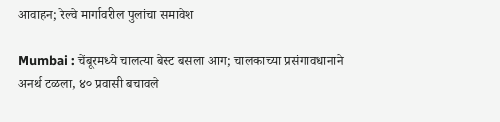आवाहन; रेल्वे मार्गावरील पुलांचा समावेश

Mumbai : चेंबूरमध्ये चालत्या बेस्ट बसला आग; चालकाच्या प्रसंगावधानाने अनर्थ टळला, ४० प्रवासी बचावले